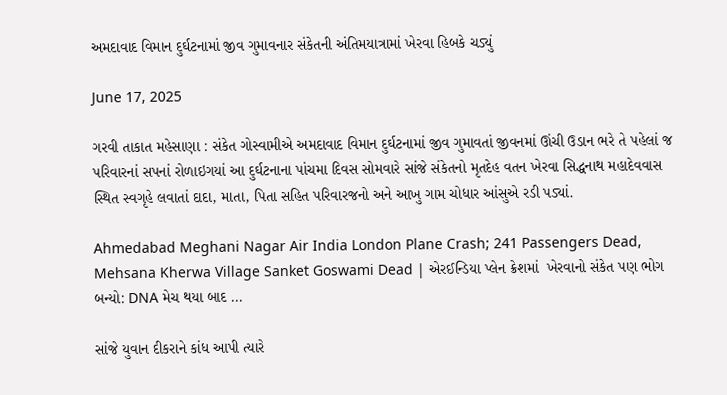અમદાવાદ વિમાન દુર્ઘટનામાં જીવ ગુમાવનાર સંકેતની અંતિમયાત્રામાં ખેરવા હિબકે ચડ્યું

June 17, 2025

ગરવી તાકાત મહેસાણા : સંકેત ગોસ્વામીએ અમદાવાદ વિમાન દુર્ઘટનામાં જીવ ગુમાવતાં જીવનમાં ઊંચી ઉડાન ભરે તે પહેલાં જ પરિવારનાં સપનાં રોળાઇગયાં આ દુર્ઘટનાના પાંચમા દિવસ સોમવારે સાંજે સંકેતનો મૃતદેહ વતન ખેરવા સિદ્ધનાથ મહાદેવવાસ સ્થિત સ્વગૃહે લવાતાં દાદા, માતા, પિતા સહિત પરિવારજનો અને આખુ ગામ ચોધાર આંસુએ રડી પડ્યાં.

Ahmedabad Meghani Nagar Air India London Plane Crash; 241 Passengers Dead,  Mehsana Kherwa Village Sanket Goswami Dead | એરઈન્ડિયા પ્લેન ક્રેશમાં  ખેરવાનો સંકેત પણ ભોગ બન્યો: DNA મેચ થયા બાદ ...

સાંજે યુવાન દીકરાને કાંધ આપી ત્યારે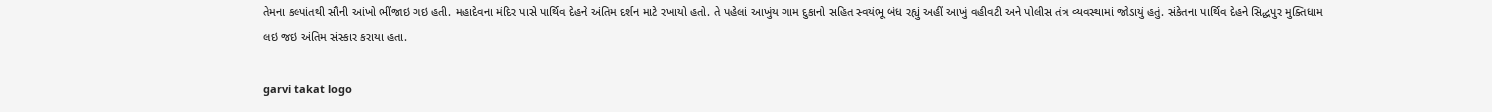તેમના કલ્પાંતથી સૌની આંખો ભીંજાઇ ગઇ હતી. મહાદેવના મંદિર પાસે પાર્થિવ દેહને અંતિમ દર્શન માટે રખાયો હતો. તે પહેલાં આખુંય ગામ દુકાનો સહિત સ્વયંભૂ બંધ રહ્યું અહીં આખું વહીવટી અને પોલીસ તંત્ર વ્યવસ્થામાં જોડાયું હતું. સંકેતના પાર્થિવ દેહને સિદ્ધપુર મુક્તિધામ લઇ જઇ અંતિમ સંસ્કાર કરાયા હતા.

garvi takat logo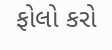ફોલો કરો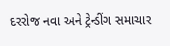દરરોજ નવા અને ટ્રેન્ડીંગ સમાચાર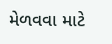મેળવવા માટે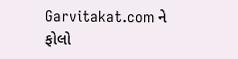Garvitakat.com ને ફોલો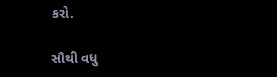કરો.

સૌથી વધુ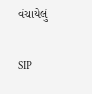વંચાયેલું

SIP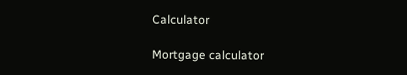Calculator

Mortgage calculator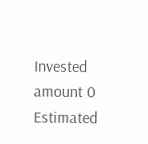Invested amount 0
Estimated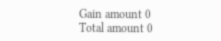Gain amount 0
Total amount 0